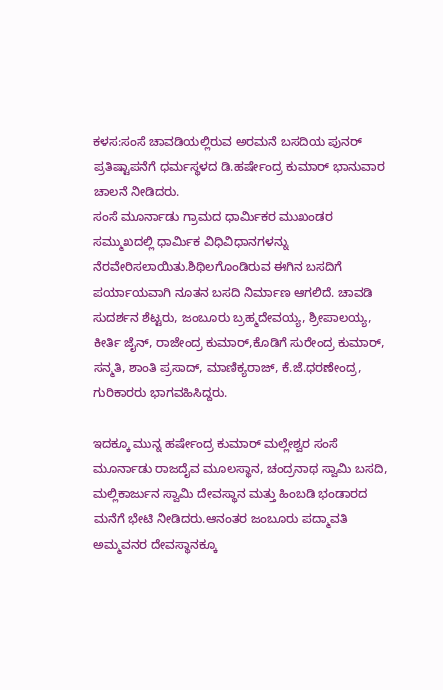ಕಳಸ:ಸಂಸೆ ಚಾವಡಿಯಲ್ಲಿರುವ ಅರಮನೆ ಬಸದಿಯ ಪುನರ್ ಪ್ರತಿಷ್ಟಾಪನೆಗೆ ಧರ್ಮಸ್ಥಳದ ಡಿ.ಹರ್ಷೇಂದ್ರ ಕುಮಾರ್ ಭಾನುವಾರ ಚಾಲನೆ ನೀಡಿದರು.
ಸಂಸೆ ಮೂರ್ನಾಡು ಗ್ರಾಮದ ಧಾರ್ಮಿಕರ ಮುಖಂಡರ ಸಮ್ಮುಖದಲ್ಲಿ ಧಾರ್ಮಿಕ ವಿಧಿವಿಧಾನಗಳನ್ನು ನೆರವೇರಿಸಲಾಯಿತು.ಶಿಥಿಲಗೊಂಡಿರುವ ಈಗಿನ ಬಸದಿಗೆ ಪರ್ಯಾಯವಾಗಿ ನೂತನ ಬಸದಿ ನಿರ್ಮಾಣ ಆಗಲಿದೆ. ಚಾವಡಿ ಸುದರ್ಶನ ಶೆಟ್ಟರು, ಜಂಬೂರು ಬ್ರಹ್ಮದೇವಯ್ಯ, ಶ್ರೀಪಾಲಯ್ಯ, ಕೀರ್ತಿ ಜೈನ್, ರಾಜೇಂದ್ರ ಕುಮಾರ್,ಕೊಡಿಗೆ ಸುರೇಂದ್ರ ಕುಮಾರ್, ಸನ್ಮತಿ, ಶಾಂತಿ ಪ್ರಸಾದ್, ಮಾಣಿಕ್ಯರಾಜ್, ಕೆ.ಜೆ.ಧರಣೇಂದ್ರ, ಗುರಿಕಾರರು ಭಾಗವಹಿಸಿದ್ದರು.

ಇದಕ್ಕೂ ಮುನ್ನ ಹರ್ಷೇಂದ್ರ ಕುಮಾರ್ ಮಲ್ಲೇಶ್ವರ ಸಂಸೆ ಮೂರ್ನಾಡು ರಾಜದೈವ ಮೂಲಸ್ಥಾನ, ಚಂದ್ರನಾಥ ಸ್ವಾಮಿ ಬಸದಿ, ಮಲ್ಲಿಕಾರ್ಜುನ ಸ್ವಾಮಿ ದೇವಸ್ಥಾನ ಮತ್ತು ಹಿಂಬಡಿ ಭಂಡಾರದ ಮನೆಗೆ ಭೇಟಿ ನೀಡಿದರು.ಆನಂತರ ಜಂಬೂರು ಪದ್ಮಾವತಿ ಅಮ್ಮವನರ ದೇವಸ್ಥಾನಕ್ಕೂ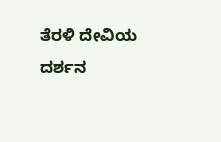ತೆರಳಿ ದೇವಿಯ ದರ್ಶನ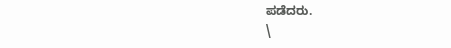ಪಡೆದರು.
\